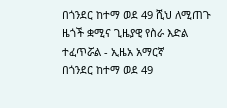በጎንደር ከተማ ወደ 49 ሺህ ለሚጠጉ ዜጎች ቋሚና ጊዜያዊ የስራ እድል ተፈጥሯል - ኢዜአ አማርኛ
በጎንደር ከተማ ወደ 49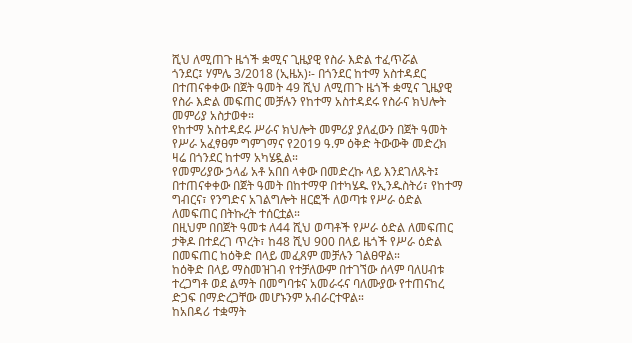ሺህ ለሚጠጉ ዜጎች ቋሚና ጊዜያዊ የስራ እድል ተፈጥሯል
ጎንደር፤ ሃምሌ 3/2018 (ኢዜአ)፡- በጎንደር ከተማ አስተዳደር በተጠናቀቀው በጀት ዓመት 49 ሺህ ለሚጠጉ ዜጎች ቋሚና ጊዜያዊ የስራ እድል መፍጠር መቻሉን የከተማ አስተዳደሩ የስራና ክህሎት መምሪያ አስታወቀ።
የከተማ አስተዳደሩ ሥራና ክህሎት መምሪያ ያለፈውን በጀት ዓመት የሥራ አፈፃፀም ግምገማና የ2019 ዓ.ም ዕቅድ ትውውቅ መድረክ ዛሬ በጎንደር ከተማ አካሄዷል።
የመምሪያው ኃላፊ አቶ አበበ ላቀው በመድረኩ ላይ እንደገለጹት፤ በተጠናቀቀው በጀት ዓመት በከተማዋ በተካሄዱ የኢንዱስትሪ፣ የከተማ ግብርና፣ የንግድና አገልግሎት ዘርፎች ለወጣቱ የሥራ ዕድል ለመፍጠር በትኩረት ተሰርቷል።
በዚህም በበጀት ዓመቱ ለ44 ሺህ ወጣቶች የሥራ ዕድል ለመፍጠር ታቅዶ በተደረገ ጥረት፣ ከ48 ሺህ 900 በላይ ዜጎች የሥራ ዕድል በመፍጠር ከዕቅድ በላይ መፈጸም መቻሉን ገልፀዋል።
ከዕቅድ በላይ ማስመዝገብ የተቻለውም በተገኘው ሰላም ባለሀብቱ ተረጋግቶ ወደ ልማት በመግባቱና አመራሩና ባለሙያው የተጠናከረ ድጋፍ በማድረጋቸው መሆኑንም አብራርተዋል።
ከአበዳሪ ተቋማት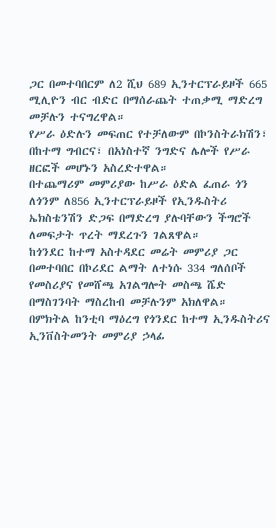ጋር በመተባበርም ለ2 ሺህ 689 ኢንተርፕራይዞች 665 ሚሊዮን ብር ብድር በማሰራጨት ተጠቃሚ ማድረግ መቻሉን ተናግረዋል።
የሥራ ዕድሉን መፍጠር የተቻለውም በኮንስትራክሽን፣ በከተማ ግብርና፣ በአነስተኛ ንግድና ሌሎች የሥራ ዘርፎች መሆኑን አስረድተዋል።
በተጨማሪም መምሪያው ከሥራ ዕድል ፈጠራ ጎን ለጎንም ለ856 ኢንተርፕራይዞች የኢንዱስትሪ ኤክስቴንሽን ድጋፍ በማድረግ ያሉባቸውን ችግሮች ለመፍታት ጥረት ማደረጉን ገልጸዋል።
ከጎንደር ከተማ አስተዳደር መሬት መምሪያ ጋር በመተባበር በኮሪደር ልማት ለተነሱ 334 ግለሰቦች የመስሪያና የመሸጫ አገልግሎት መስጫ ሼድ በማስገንባት ማስረከብ መቻሉንም አክለዋል።
በምክትል ከንቲባ ማዕረግ የጎንደር ከተማ ኢንዱስትሪና ኢንቨስትመንት መምሪያ ኃላፊ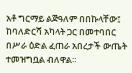አቶ ግርማይ ልጅዓለም በበኩላቸው፤ ከባለድርሻ አካላት ጋር በመተባበር በሥራ ዕድል ፈጠራ አበረታች ውጤት ተመዝግቧል ብለዋል።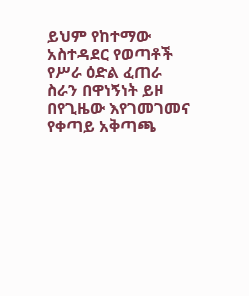ይህም የከተማው አስተዳደር የወጣቶች የሥራ ዕድል ፈጠራ ስራን በዋነኝነት ይዞ በየጊዜው እየገመገመና የቀጣይ አቅጣጫ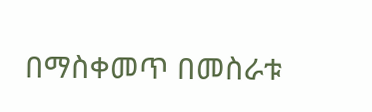በማስቀመጥ በመስራቱ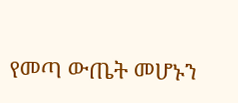የመጣ ውጤት መሆኑን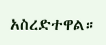አስረድተዋል።